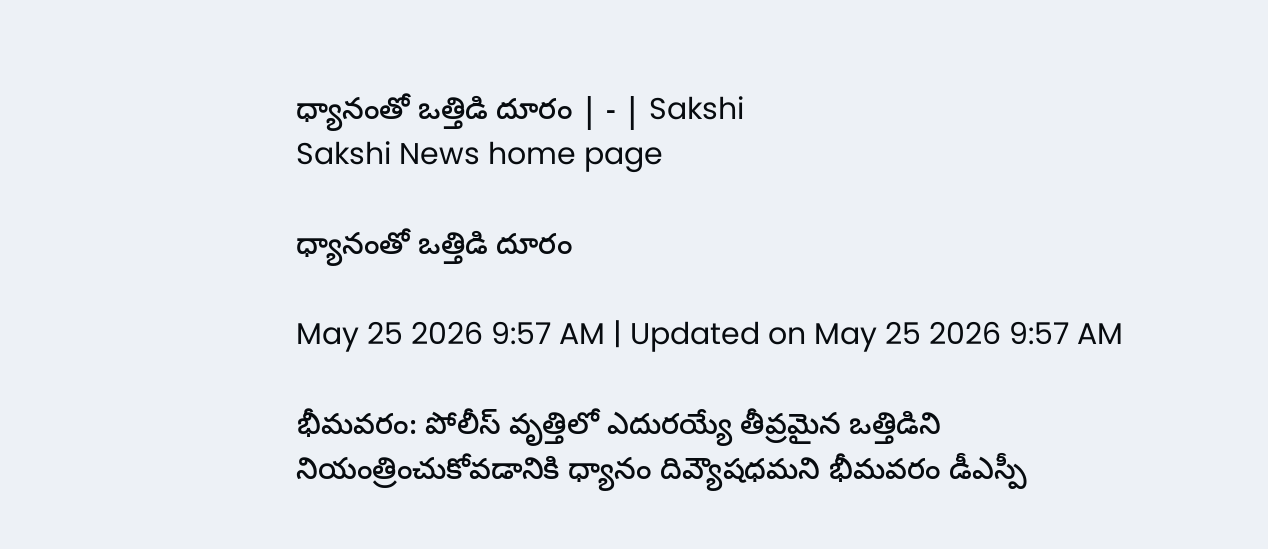ధ్యానంతో ఒత్తిడి దూరం | - | Sakshi
Sakshi News home page

ధ్యానంతో ఒత్తిడి దూరం

May 25 2026 9:57 AM | Updated on May 25 2026 9:57 AM

భీమవరం: పోలీస్‌ వృత్తిలో ఎదురయ్యే తీవ్రమైన ఒత్తిడిని నియంత్రించుకోవడానికి ధ్యానం దివ్యౌషధమని భీమవరం డీఎస్పీ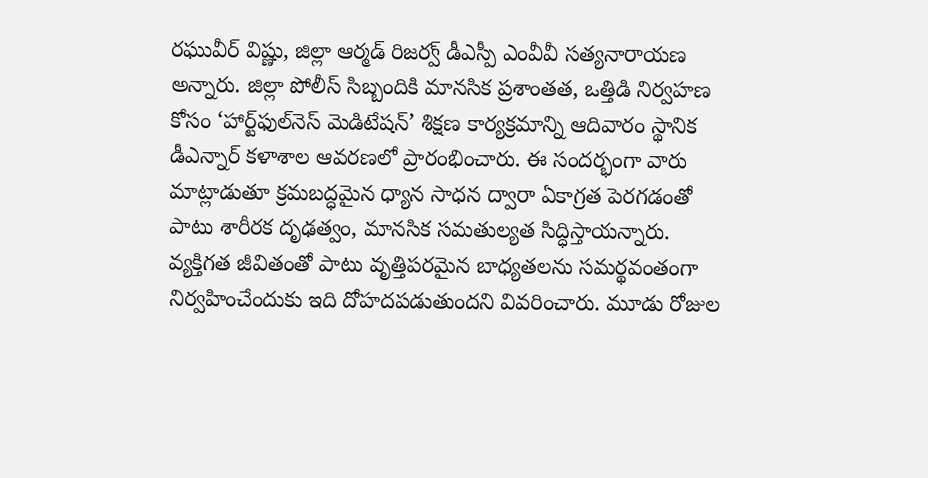రఘువీర్‌ విష్ణు, జిల్లా ఆర్మడ్‌ రిజర్వ్‌ డీఎస్పీ ఎంవీవీ సత్యనారాయణ అన్నారు. జిల్లా పోలీస్‌ సిబ్బందికి మానసిక ప్రశాంతత, ఒత్తిడి నిర్వహణ కోసం ‘హార్ట్‌ఫుల్‌నెస్‌ మెడిటేషన్‌’ శిక్షణ కార్యక్రమాన్ని ఆదివారం స్థానిక డీఎన్నార్‌ కళాశాల ఆవరణలో ప్రారంభించారు. ఈ సందర్భంగా వారు మాట్లాడుతూ క్రమబద్ధమైన ధ్యాన సాధన ద్వారా ఏకాగ్రత పెరగడంతో పాటు శారీరక దృఢత్వం, మానసిక సమతుల్యత సిద్ధిస్తాయన్నారు. వ్యక్తిగత జీవితంతో పాటు వృత్తిపరమైన బాధ్యతలను సమర్థవంతంగా నిర్వహించేందుకు ఇది దోహదపడుతుందని వివరించారు. మూడు రోజుల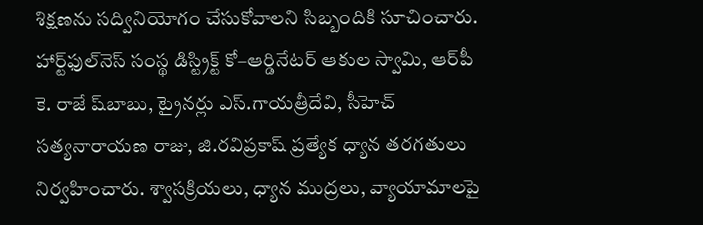శిక్షణను సద్వినియోగం చేసుకోవాలని సిబ్బందికి సూచించారు. హార్ట్‌ఫుల్‌నెస్‌ సంస్థ డిస్ట్రిక్ట్‌ కో–ఆర్డినేటర్‌ ఆకుల స్వామి, ఆర్‌పీ కె. రాజే ష్‌బాబు, ట్రైనర్లు ఎస్‌.గాయత్రీదేవి, సీహెచ్‌ సత్యనారాయణ రాజు, జి.రవిప్రకాష్‌ ప్రత్యేక ధ్యాన తరగతులు నిర్వహించారు. శ్వాసక్రియలు, ధ్యాన ముద్రలు, వ్యాయామాలపై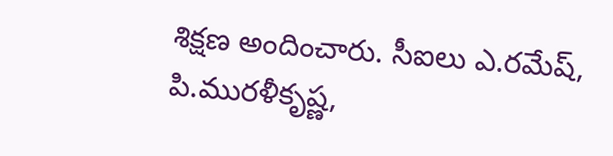శిక్షణ అందించారు. సీఐలు ఎ.రమేష్‌, పి.మురళీకృష్ణ,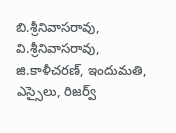బి.శ్రీనివాసరావు, వి.శ్రీనివాసరావు, జి.కాళీచరణ్‌, ఇందుమతి, ఎస్సైలు, రిజర్వ్‌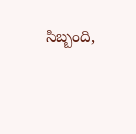సిబ్బంది,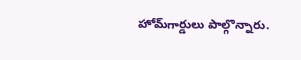హోమ్‌గార్డులు పాల్గొన్నారు.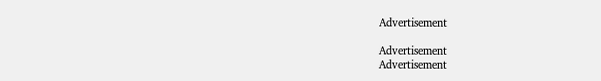Advertisement

Advertisement
Advertisement